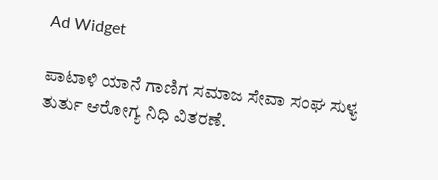Ad Widget

ಪಾಟಾಳಿ ಯಾನೆ ಗಾಣಿಗ ಸಮಾಜ ಸೇವಾ ಸಂಘ ಸುಳ್ಯ ತುರ್ತು ಆರೋಗ್ಯ ನಿಧಿ ವಿತರಣೆ.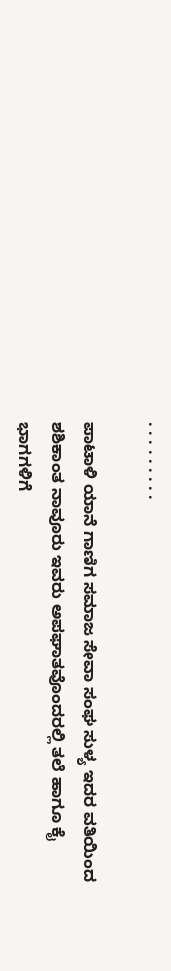. . . . . . . . .

ಪಾಟಾಳಿ ಯಾನೆ ಗಾಣಿಗ ಸಮಾಜ ಸೇವಾ ಸಂಘ ಸುಳ್ಯ ಇದರ ವತಿಯಿಂದ ಶಶಿಕಾಂತ ನಾವೂರು ಇವರು ಅಪಘಾತವೊಂದರಲ್ಲಿ ತಲೆ ಹಾಗೂ ಕೈ ಭಾಗಗಳಿಗೆ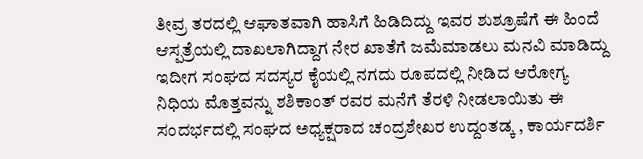ತೀವ್ರ ತರದಲ್ಲಿ ಆಘಾತವಾಗಿ ಹಾಸಿಗೆ ಹಿಡಿದಿದ್ದು ಇವರ ಶುಶ್ರೂಷೆಗೆ ಈ ಹಿಂದೆ ಆಸ್ಪತ್ರೆಯಲ್ಲಿ ದಾಖಲಾಗಿದ್ದಾಗ ನೇರ ಖಾತೆಗೆ ಜಮೆಮಾಡಲು ಮನವಿ ಮಾಡಿದ್ದು ಇದೀಗ ಸಂಘದ ಸದಸ್ಯರ ಕೈಯಲ್ಲಿ ನಗದು ರೂಪದಲ್ಲಿ ನೀಡಿದ ಆರೋಗ್ಯ ನಿಧಿಯ ಮೊತ್ತವನ್ನು ಶಶಿಕಾಂತ್ ರವರ ಮನೆಗೆ ತೆರಳಿ ನೀಡಲಾಯಿತು ಈ ಸಂದರ್ಭದಲ್ಲಿ ಸಂಘದ ಅಧ್ಯಕ್ಷರಾದ ಚಂದ್ರಶೇಖರ ಉದ್ದಂತಡ್ಕ , ಕಾರ್ಯದರ್ಶಿ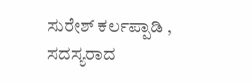ಸುರೇಶ್ ಕರ್ಲಪ್ಪಾಡಿ , ಸದಸ್ಯರಾದ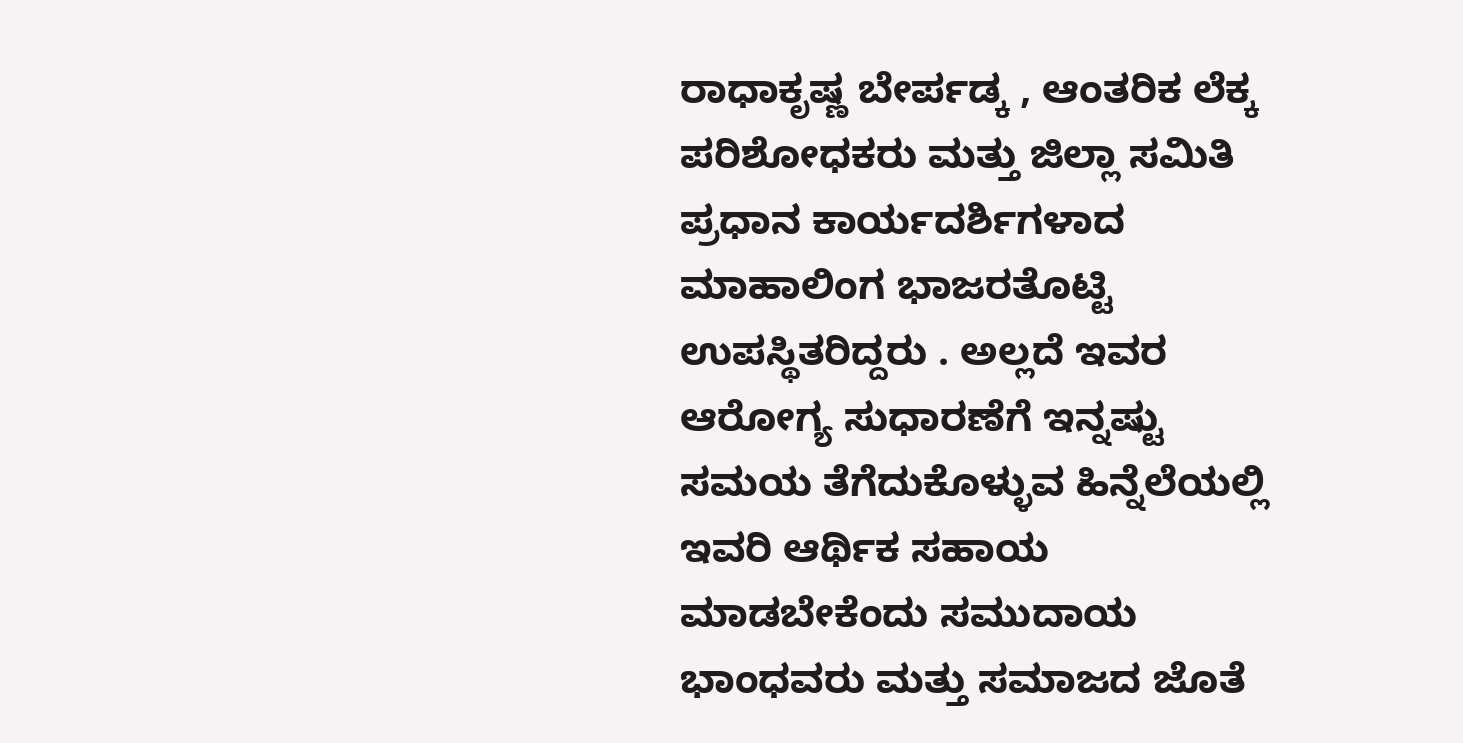ರಾಧಾಕೃಷ್ಣ ಬೇರ್ಪಡ್ಕ , ಆಂತರಿಕ ಲೆಕ್ಕ ಪರಿಶೋಧಕರು ಮತ್ತು ಜಿಲ್ಲಾ ಸಮಿತಿ ಪ್ರಧಾನ ಕಾರ್ಯದರ್ಶಿಗಳಾದ ಮಾಹಾಲಿಂಗ ಭಾಜರತೊಟ್ಟಿ ಉಪಸ್ಥಿತರಿದ್ದರು . ಅಲ್ಲದೆ ಇವರ ಆರೋಗ್ಯ ಸುಧಾರಣೆಗೆ ಇನ್ನಷ್ಟು ಸಮಯ ತೆಗೆದುಕೊಳ್ಳುವ ಹಿನ್ನೆಲೆಯಲ್ಲಿ ಇವರಿ ಆರ್ಥಿಕ ಸಹಾಯ ಮಾಡಬೇಕೆಂದು ಸಮುದಾಯ ಭಾಂಧವರು ಮತ್ತು ಸಮಾಜದ ಜೊತೆ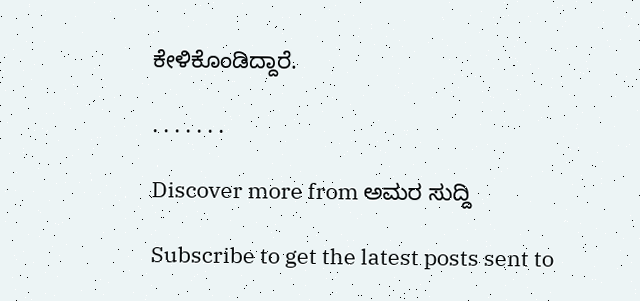ಕೇಳಿಕೊಂಡಿದ್ದಾರೆ.

. . . . . . .

Discover more from ಅಮರ ಸುದ್ದಿ

Subscribe to get the latest posts sent to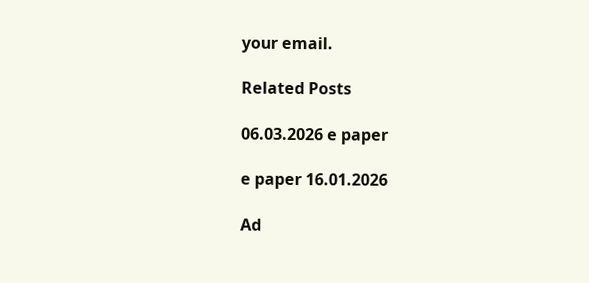your email.

Related Posts

06.03.2026 e paper

e paper 16.01.2026

Ad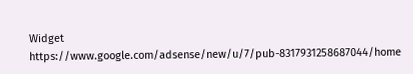Widget
https://www.google.com/adsense/new/u/7/pub-8317931258687044/home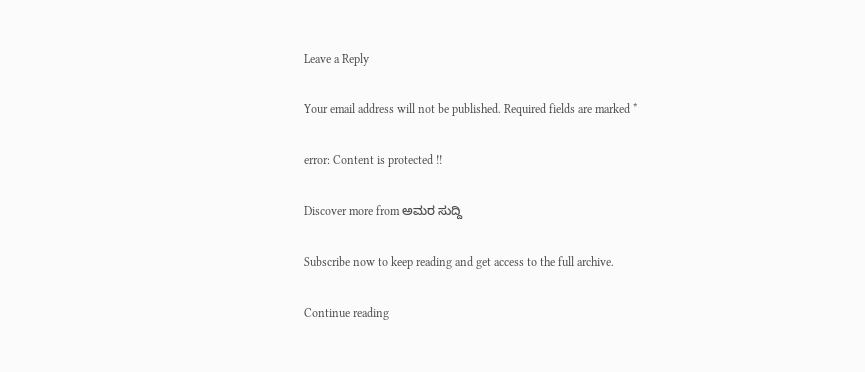Leave a Reply

Your email address will not be published. Required fields are marked *

error: Content is protected !!

Discover more from ಅಮರ ಸುದ್ದಿ

Subscribe now to keep reading and get access to the full archive.

Continue reading